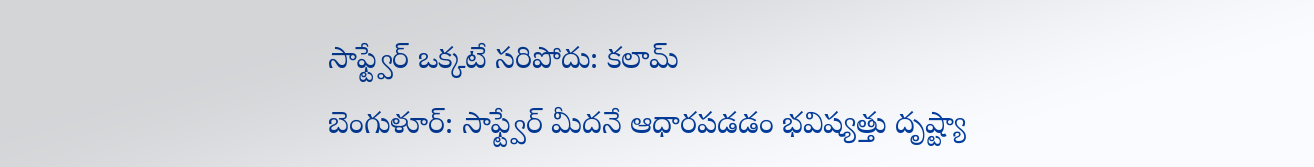సాఫ్ట్వేర్ ఒక్కటే సరిపోదు: కలామ్
బెంగుళూర్: సాఫ్ట్వేర్ మీదనే ఆధారపడడం భవిష్యత్తు దృష్ట్యా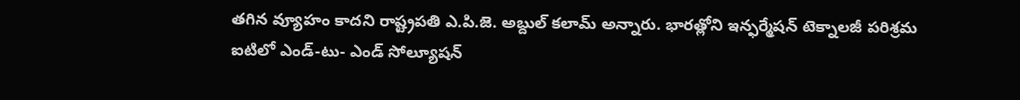తగిన వ్యూహం కాదని రాష్ట్రపతి ఎ.పి.జె. అబ్దుల్ కలామ్ అన్నారు. భారత్లోని ఇన్ఫర్మేషన్ టెక్నాలజీ పరిశ్రమ ఐటిలో ఎండ్-టు- ఎండ్ సోల్యూషన్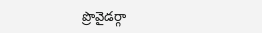ప్రొవైడర్గా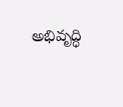అభివృద్ధి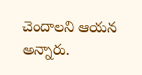చెందాలని ఆయన అన్నారు.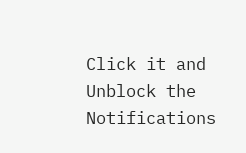Click it and Unblock the Notifications